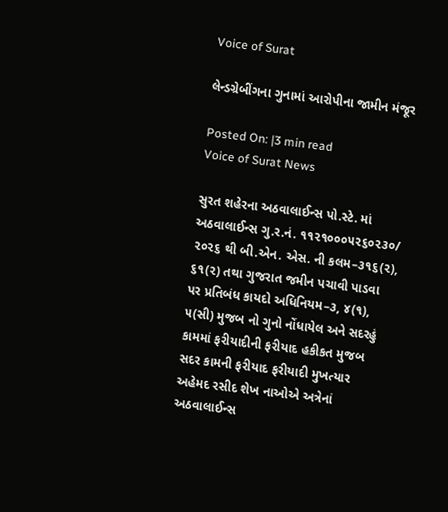Voice of Surat

લેન્ડગ્રેબીંગના ગુનામાં આરોપીના જામીન મંજૂર

Posted On: |3 min read
Voice of Surat News

સુરત શહેરના અઠવાલાઈન્સ પો.સ્ટે. માં અઠવાલાઈન્સ ગુ.ર.નં. ૧૧૨૧૦૦૦૫૨૬૦૨૩૦/ ૨૦૨૬ થી બી.એન. એસ. ની કલમ–૩૧૬(૨), ૬૧(૨) તથા ગુજરાત જમીન પચાવી પાડવા પર પ્રતિબંધ કાયદો અધિનિયમ–૩, ૪(૧), ૫(સી) મુજબ નો ગુનો નોંધાયેલ અને સદરહું કામમાં ફરીયાદીની ફરીયાદ હકીકત મુજબ સદર કામની ફરીયાદ ફરીયાદી મુખત્યાર અહેમદ રસીદ શેખ નાઓએ અત્રેનાં અઠવાલાઈન્સ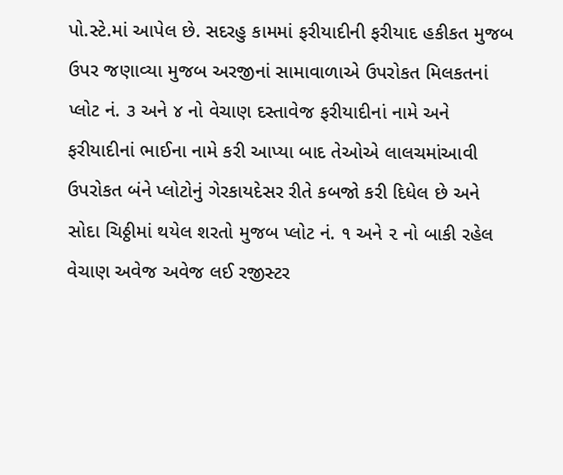પો.સ્ટે.માં આપેલ છે. સદરહુ કામમાં ફરીયાદીની ફરીયાદ હકીકત મુજબ ઉપર જણાવ્યા મુજબ અરજીનાં સામાવાળાએ ઉપરોકત મિલકતનાં પ્લોટ નં. ૩ અને ૪ નો વેચાણ દસ્તાવેજ ફરીયાદીનાં નામે અને ફરીયાદીનાં ભાઈના નામે કરી આપ્યા બાદ તેઓએ લાલચમાંઆવી ઉપરોકત બંને પ્લોટોનું ગેરકાયદેસર રીતે કબજો કરી દિધેલ છે અને સોદા ચિઠ્ઠીમાં થયેલ શરતો મુજબ પ્લોટ નં. ૧ અને ૨ નો બાકી રહેલ વેચાણ અવેજ અવેજ લઈ રજીસ્ટર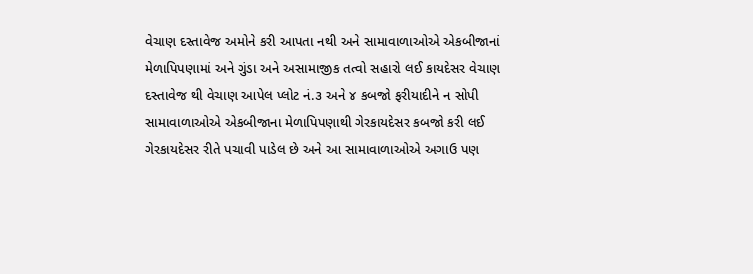વેચાણ દસ્તાવેજ અમોને કરી આપતા નથી અને સામાવાળાઓએ એકબીજાનાં મેળાપિપણામાં અને ગુંડા અને અસામાજીક તત્વો સહારો લઈ કાયદેસર વેચાણ દસ્તાવેજ થી વેચાણ આપેલ પ્લોટ નં.૩ અને ૪ કબજો ફરીયાદીને ન સોપી સામાવાળાઓએ એકબીજાના મેળાપિપણાથી ગેરકાયદેસર કબજો કરી લઈ ગેરકાયદેસર રીતે પચાવી પાડેલ છે અને આ સામાવાળાઓએ અગાઉ પણ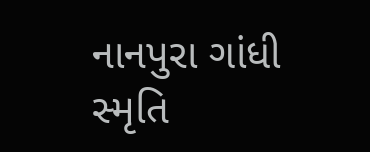નાનપુરા ગાંધી સ્મૃતિ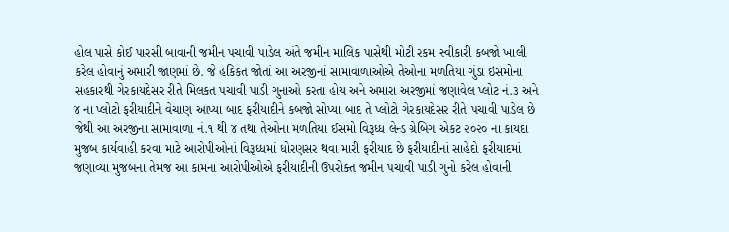હોલ પાસે કોઈ પારસી બાવાની જમીન પચાવી પાડેલ અંતે જમીન માલિક પાસેથી મોટી રકમ સ્વીકારી કબજો ખાલી કરેલ હોવાનું અમારી જાણમાં છે. જે હકિકત જોતાં આ અરજીનાં સામાવાળાઓએ તેઓના મળતિયા ગુંડા ઇસમોના સહકારથી ગેરકાયદેસર રીતે મિલકત પચાવી પાડી ગુનાઓ કરતા હોય અને અમારા અરજીમાં જણાવેલ પ્લોટ નં.૩ અને ૪ ના પ્લોટો ફરીયાદીને વેચાણ આપ્યા બાદ ફરીયાદીને કબજો સોપ્યા બાદ તે પ્લોટો ગેરકાયદેસર રીતે પચાવી પાડેલ છે જેથી આ અરજીના સામાવાળા નં.૧ થી ૪ તથા તેઓના મળતિયા ઈસમો વિરૂધ્ધ લેન્ડ ગ્રેબિગ એકટ ૨૦૨૦ ના કાયદા મુજબ કાર્યવાહી કરવા માટે આરોપીઓનાં વિરૂધ્ધમાં ધોરણસર થવા મારી ફરીયાદ છે ફરીયાદીનાં સાહેદો ફરીયાદમાં જણાવ્યા મુજબના તેમજ આ કામના આરોપીઓએ ફરીયાદીની ઉપરોક્ત જમીન પચાવી પાડી ગુનો કરેલ હોવાની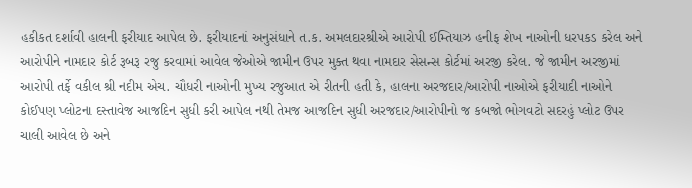હકીકત દર્શાવી હાલની ફરીયાદ આપેલ છે. ફરીયાદનાં અનુસંધાને ત.ક. અમલદારશ્રીએ આરોપી ઈમ્તિયાઝ હનીફ શેખ નાઓની ધરપકડ કરેલ અને આરોપીને નામદાર કોર્ટ રૂબરૂ રજુ કરવામાં આવેલ જેઓએ જામીન ઉપર મુક્ત થવા નામદાર સેસન્સ કોર્ટમાં અરજી કરેલ. જે જામીન અરજીમાં આરોપી તર્ફે વકીલ શ્રી નદીમ એચ. ચૌધરી નાઓની મુખ્ય રજુઆત એ રીતની હતી કે, હાલના અરજદાર/આરોપી નાઓએ ફરીયાદી નાઓને કોઈપણ પ્લોટના દસ્તાવેજ આજદિન સુધી કરી આપેલ નથી તેમજ આજદિન સુધી અરજદાર/આરોપીનો જ કબજો ભોગવટો સદરહું પ્લોટ ઉપર ચાલી આવેલ છે અને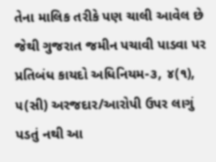તેના માલિક તરીકે પણ ચાલી આવેલ છે જેથી ગુજરાત જમીન પચાવી પાડવા પર પ્રતિબંધ કાયદો અધિનિયમ-૩, ૪(૧), ૫(સી) અરજદાર/આરોપી ઉપર લાગું પડતું નથી આ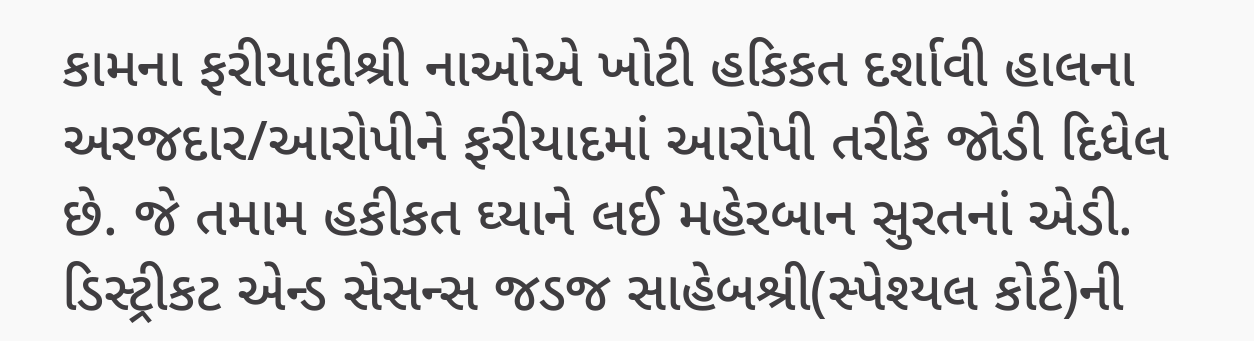કામના ફરીયાદીશ્રી નાઓએ ખોટી હકિકત દર્શાવી હાલના અરજદાર/આરોપીને ફરીયાદમાં આરોપી તરીકે જોડી દિધેલ છે. જે તમામ હકીકત ઘ્યાને લઈ મહેરબાન સુરતનાં એડી. ડિસ્ટ્રીકટ એન્ડ સેસન્સ જડજ સાહેબશ્રી(સ્પેશ્યલ કોર્ટ)ની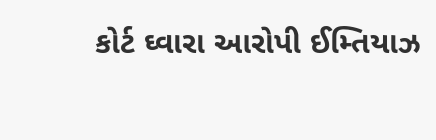કોર્ટ ઘ્વારા આરોપી ઈમ્તિયાઝ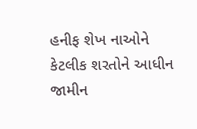હનીફ શેખ નાઓને કેટલીક શરતોને આધીન જામીન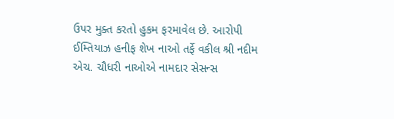ઉપર મુક્ત કરતો હુકમ ફરમાવેલ છે. આરોપી ઈમ્તિયાઝ હનીફ શેખ નાઓ તર્ફે વકીલ શ્રી નદીમ એચ. ચૌધરી નાઓએ નામદાર સેસન્સ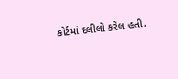કોર્ટમાં દલીલો કરેલ હતી.